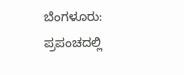ಬೆಂಗಳೂರು: ಪ್ರಪಂಚದಲ್ಲಿ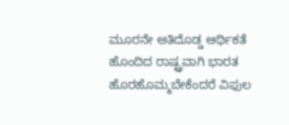ಮೂರನೇ ಅತಿದೊಡ್ಡ ಆರ್ಥಿಕತೆ ಹೊಂದಿದ ರಾಷ್ಟ್ರವಾಗಿ ಭಾರತ ಹೊರಹೊಮ್ಮಬೇಕೆಂದರೆ ವಿಫುಲ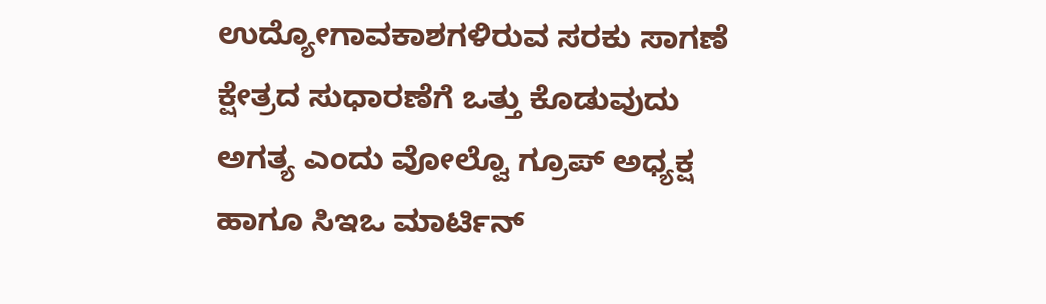ಉದ್ಯೋಗಾವಕಾಶಗಳಿರುವ ಸರಕು ಸಾಗಣೆ ಕ್ಷೇತ್ರದ ಸುಧಾರಣೆಗೆ ಒತ್ತು ಕೊಡುವುದು ಅಗತ್ಯ ಎಂದು ವೋಲ್ವೊ ಗ್ರೂಪ್ ಅಧ್ಯಕ್ಷ ಹಾಗೂ ಸಿಇಒ ಮಾರ್ಟಿನ್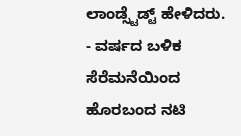ಲಾಂಡ್ಸ್ಟೆಡ್ಟ್ ಹೇಳಿದರು.
- ವರ್ಷದ ಬಳಿಕ ಸೆರೆಮನೆಯಿಂದ ಹೊರಬಂದ ನಟಿ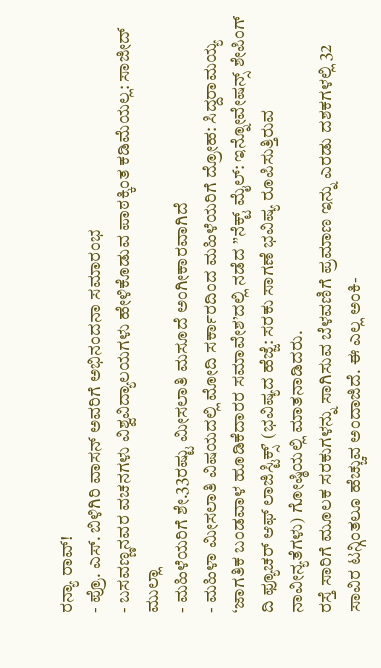ರನ್ಯಾ ರಾವ್!
- ಪ್ರೊ. ಎಸ್. ಬಿಳಿಗಿರಿ ವಾಸನ್ ಅವರಿಗೆ ಅಭಿನಂದನಾ ಸಮಾರಂಭ
- ಬಸವಣ್ಣನವರ ವಚನಗಳು ವಿಶ್ವವಿದ್ಯಾಲಯಗಳು ಹೇಳಿಕೊಡುವ ಪಾಠಕ್ಕಿಂತ ಕಡಿಮೆಯಲ್ಲ: ಸಾಜೀದ್ ಮುಲ್ಲಾ
- ಮಹಿಳೆಯರಿಗೆ ಶೇ.33ರಷ್ಟು ಮೀಸಲಾತಿ ಮಸೂದೆ ಅಂಗೀಕಾರವಾಗಿದೆ
- ಮಹಿಳಾ ಮೀಸಲಾತಿ ವಿಷಯದಲ್ಲಿ ಮೋದಿ ಸರ್ಕಾರದಿಂದ ಮಹಿಳೆಯರಿಗೆ ದ್ರೋಹ: ಸಿದ್ದರಾಮಯ್ಯ
‘ಜಾಗತಿಕ ಬಂಡವಾಳ ಹೂಡಿಕೆದಾರರ ಸಮಾವೇಶ’ದಲ್ಲಿ ನಡೆದ ”ನೆಕ್ಟ್ ಮೈಲ್: ಇನ್ನೋವೇಷನ್ಸ್ ಶೇಪಿಂಗ್ ದಿ ಫ್ಯೂಚರ್ ಆಫ್ ಲಾಜಿಸ್ಟಿಕ್ಸ್ʼ (ಭವಿಷ್ಯದ ಹೆಜ್ಜೆ: ಸರಕು ಸಾಗಣೆ ಭವಿಷ್ಯ ರೂಪಿಸುತ್ತಿರುವ ನಾವೀನ್ಯತೆಗಳು) ಗೋಷ್ಠಿಯಲ್ಲಿ ಮಾತನಾಡಿದರು.
ರಸ್ತೆ ಸಾರಿಗೆ ಮೂಲಕ ಸರಕುಗಳನ್ನು ಸಾಗಿಸುವ ಬೆಳವಣಿಗೆ ಪ್ರಮಾಣ ಇನ್ನು ಎರಡು ದಶಕಗಳಲ್ಲಿ 32 ಸಾವಿರ ಟನ್ಗಿಂತಲೂ ಹೆಚ್ಚುವ ಅಂದಾಜಿದೆ. ಈ ಎಲ್ಲ ಅಂಕಿ-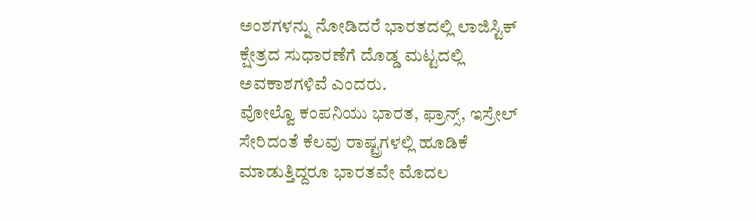ಅಂಶಗಳನ್ನು ನೋಡಿದರೆ ಭಾರತದಲ್ಲಿ ಲಾಜಿಸ್ಟಿಕ್ ಕ್ಷೇತ್ರದ ಸುಧಾರಣೆಗೆ ದೊಡ್ಡ ಮಟ್ಟದಲ್ಲಿ ಅವಕಾಶಗಳಿವೆ ಎಂದರು.
ವೋಲ್ವೊ ಕಂಪನಿಯು ಭಾರತ, ಫ್ರಾನ್ಸ್, ಇಸ್ರೇಲ್ ಸೇರಿದಂತೆ ಕೆಲವು ರಾಷ್ಟ್ರಗಳಲ್ಲಿ ಹೂಡಿಕೆ ಮಾಡುತ್ತಿದ್ದರೂ ಭಾರತವೇ ಮೊದಲ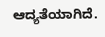ಆದ್ಯತೆಯಾಗಿದೆ.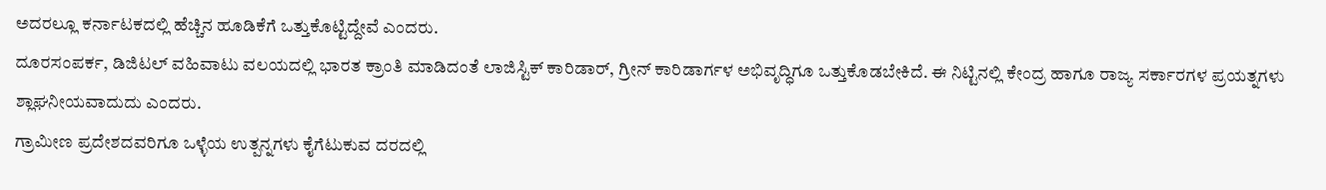ಅದರಲ್ಲೂ ಕರ್ನಾಟಕದಲ್ಲಿ ಹೆಚ್ಚಿನ ಹೂಡಿಕೆಗೆ ಒತ್ತುಕೊಟ್ಟಿದ್ದೇವೆ ಎಂದರು.
ದೂರಸಂಪರ್ಕ, ಡಿಜಿಟಲ್ ವಹಿವಾಟು ವಲಯದಲ್ಲಿ ಭಾರತ ಕ್ರಾಂತಿ ಮಾಡಿದಂತೆ ಲಾಜಿಸ್ಟಿಕ್ ಕಾರಿಡಾರ್, ಗ್ರೀನ್ ಕಾರಿಡಾರ್ಗಳ ಅಭಿವೃದ್ಧಿಗೂ ಒತ್ತುಕೊಡಬೇಕಿದೆ. ಈ ನಿಟ್ಟಿನಲ್ಲಿ ಕೇಂದ್ರ ಹಾಗೂ ರಾಜ್ಯ ಸರ್ಕಾರಗಳ ಪ್ರಯತ್ನಗಳು ಶ್ಲಾಘನೀಯವಾದುದು ಎಂದರು.
ಗ್ರಾಮೀಣ ಪ್ರದೇಶದವರಿಗೂ ಒಳ್ಳೆಯ ಉತ್ಪನ್ನಗಳು ಕೈಗೆಟುಕುವ ದರದಲ್ಲಿ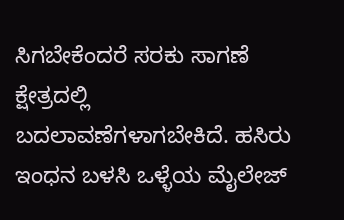ಸಿಗಬೇಕೆಂದರೆ ಸರಕು ಸಾಗಣೆ ಕ್ಷೇತ್ರದಲ್ಲಿ ಬದಲಾವಣೆಗಳಾಗಬೇಕಿದೆ. ಹಸಿರು ಇಂಧನ ಬಳಸಿ ಒಳ್ಳೆಯ ಮೈಲೇಜ್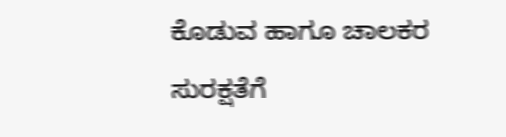ಕೊಡುವ ಹಾಗೂ ಚಾಲಕರ ಸುರಕ್ಷತೆಗೆ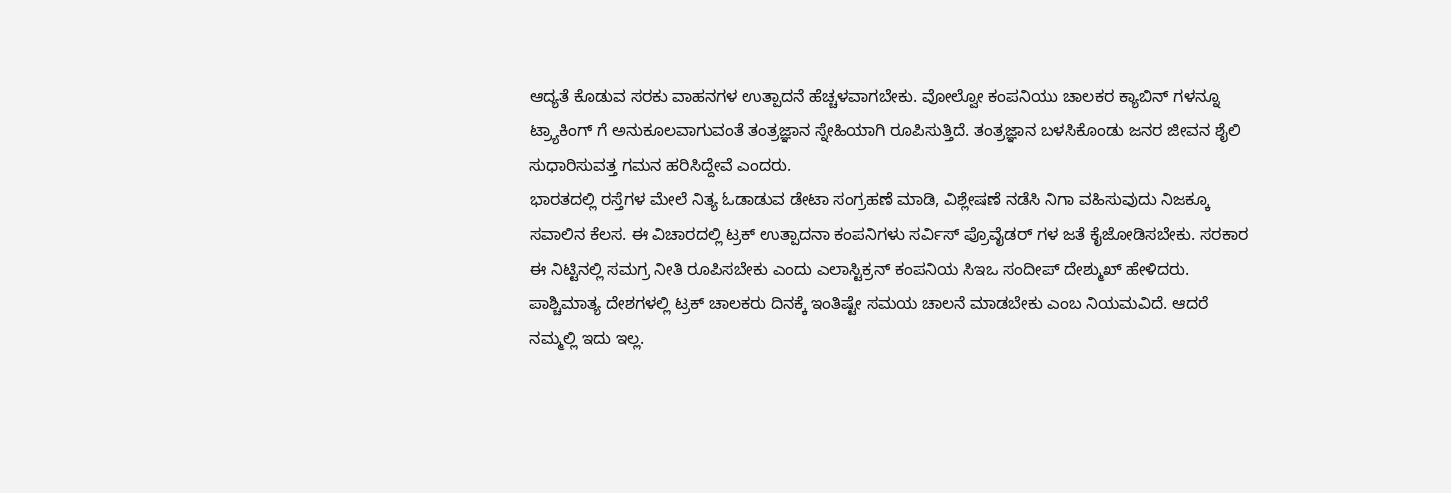ಆದ್ಯತೆ ಕೊಡುವ ಸರಕು ವಾಹನಗಳ ಉತ್ಪಾದನೆ ಹೆಚ್ಚಳವಾಗಬೇಕು. ವೋಲ್ವೋ ಕಂಪನಿಯು ಚಾಲಕರ ಕ್ಯಾಬಿನ್ ಗಳನ್ನೂ ಟ್ರ್ಯಾಕಿಂಗ್ ಗೆ ಅನುಕೂಲವಾಗುವಂತೆ ತಂತ್ರಜ್ಞಾನ ಸ್ನೇಹಿಯಾಗಿ ರೂಪಿಸುತ್ತಿದೆ. ತಂತ್ರಜ್ಞಾನ ಬಳಸಿಕೊಂಡು ಜನರ ಜೀವನ ಶೈಲಿ ಸುಧಾರಿಸುವತ್ತ ಗಮನ ಹರಿಸಿದ್ದೇವೆ ಎಂದರು.
ಭಾರತದಲ್ಲಿ ರಸ್ತೆಗಳ ಮೇಲೆ ನಿತ್ಯ ಓಡಾಡುವ ಡೇಟಾ ಸಂಗ್ರಹಣೆ ಮಾಡಿ, ವಿಶ್ಲೇಷಣೆ ನಡೆಸಿ ನಿಗಾ ವಹಿಸುವುದು ನಿಜಕ್ಕೂ ಸವಾಲಿನ ಕೆಲಸ. ಈ ವಿಚಾರದಲ್ಲಿ ಟ್ರಕ್ ಉತ್ಪಾದನಾ ಕಂಪನಿಗಳು ಸರ್ವಿಸ್ ಪ್ರೊವೈಡರ್ ಗಳ ಜತೆ ಕೈಜೋಡಿಸಬೇಕು. ಸರಕಾರ ಈ ನಿಟ್ಟಿನಲ್ಲಿ ಸಮಗ್ರ ನೀತಿ ರೂಪಿಸಬೇಕು ಎಂದು ಎಲಾಸ್ಟಿಕ್ರನ್ ಕಂಪನಿಯ ಸಿಇಒ ಸಂದೀಪ್ ದೇಶ್ಮುಖ್ ಹೇಳಿದರು.
ಪಾಶ್ಚಿಮಾತ್ಯ ದೇಶಗಳಲ್ಲಿ ಟ್ರಕ್ ಚಾಲಕರು ದಿನಕ್ಕೆ ಇಂತಿಷ್ಟೇ ಸಮಯ ಚಾಲನೆ ಮಾಡಬೇಕು ಎಂಬ ನಿಯಮವಿದೆ. ಆದರೆ ನಮ್ಮಲ್ಲಿ ಇದು ಇಲ್ಲ.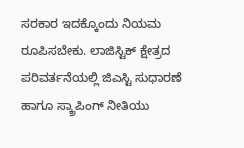ಸರಕಾರ ಇದಕ್ಕೊಂದು ನಿಯಮ ರೂಪಿಸಬೇಕು. ಲಾಜಿಸ್ಟಿಕ್ ಕ್ಷೇತ್ರದ ಪರಿವರ್ತನೆಯಲ್ಲಿ ಜಿಎಸ್ಟಿ ಸುಧಾರಣೆ ಹಾಗೂ ಸ್ಕ್ರಾಪಿಂಗ್ ನೀತಿಯು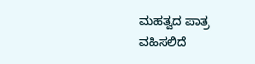ಮಹತ್ವದ ಪಾತ್ರ ವಹಿಸಲಿದೆ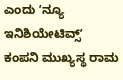ಎಂದು ʼನ್ಯೂ ಇನಿಶಿಯೇಟಿವ್ಸ್ʼ ಕಂಪನಿ ಮುಖ್ಯಸ್ಥ ರಾಮ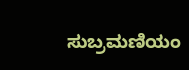ಸುಬ್ರಮಣಿಯಂ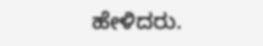ಹೇಳಿದರು.